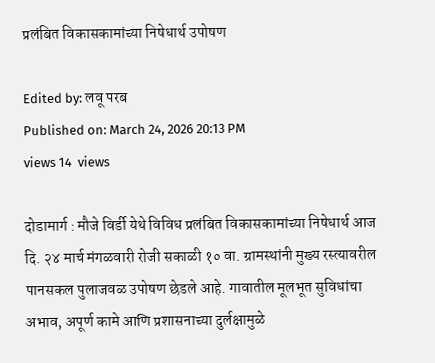प्रलंबित विकासकामांच्या निषेधार्थ उपोषण

Edited by: लवू परब
Published on: March 24, 2026 20:13 PM
views 14  views

दोडामार्ग : मौजे विर्डी येथे विविध प्रलंबित विकासकामांच्या निषेधार्थ आज दि. २४ मार्च मंगळवारी रोजी सकाळी १० वा. ग्रामस्थांनी मुख्य रस्त्यावरील पानसकल पुलाजवळ उपोषण छेडले आहे. गावातील मूलभूत सुविधांचा अभाव, अपूर्ण कामे आणि प्रशासनाच्या दुर्लक्षामुळे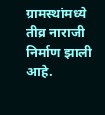ग्रामस्थांमध्ये तीव्र नाराजी निर्माण झाली आहे.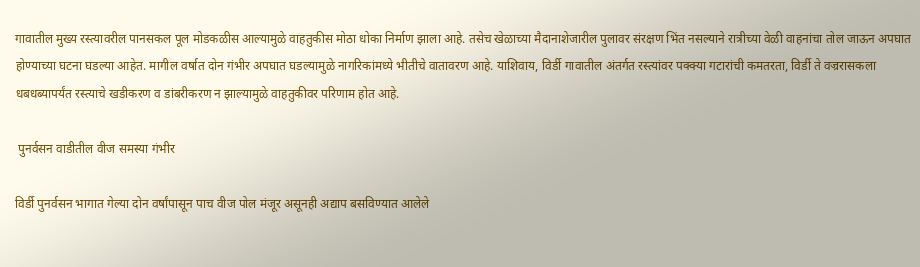गावातील मुख्य रस्त्यावरील पानसकल पूल मोडकळीस आल्यामुळे वाहतुकीस मोठा धोका निर्माण झाला आहे. तसेच खेळाच्या मैदानाशेजारील पुलावर संरक्षण भिंत नसल्याने रात्रीच्या वेळी वाहनांचा तोल जाऊन अपघात होण्याच्या घटना घडल्या आहेत. मागील वर्षात दोन गंभीर अपघात घडल्यामुळे नागरिकांमध्ये भीतीचे वातावरण आहे. याशिवाय, विर्डी गावातील अंतर्गत रस्त्यांवर पक्क्या गटारांची कमतरता, विर्डी ते वज्ररासकला धबधब्यापर्यंत रस्त्याचे खडीकरण व डांबरीकरण न झाल्यामुळे वाहतुकीवर परिणाम होत आहे.

 पुनर्वसन वाडीतील वीज समस्या गंभीर

विर्डी पुनर्वसन भागात गेल्या दोन वर्षांपासून पाच वीज पोल मंजूर असूनही अद्याप बसविण्यात आलेले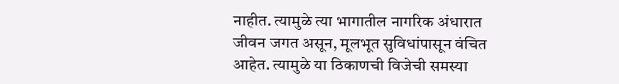नाहीत. त्यामुळे त्या भागातील नागरिक अंधारात जीवन जगत असून, मूलभूत सुविधांपासून वंचित आहेत. त्यामुळे या ठिकाणची विजेची समस्या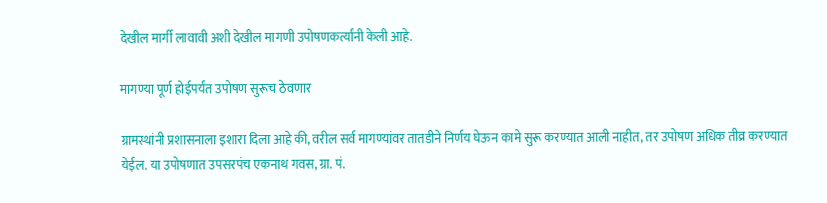देखील मार्गी लावावी अशी देखील मागणी उपोषणकर्त्यांनी केली आहे.

मागण्या पूर्ण होईपर्यंत उपोषण सुरूच ठेवणार

ग्रामस्थांनी प्रशासनाला इशारा दिला आहे की, वरील सर्व मागण्यांवर तातडीने निर्णय घेऊन कामे सुरू करण्यात आली नाहीत, तर उपोषण अधिक तीव्र करण्यात येईल. या उपोषणात उपसरपंच एकनाथ गवस, ग्रा. पं.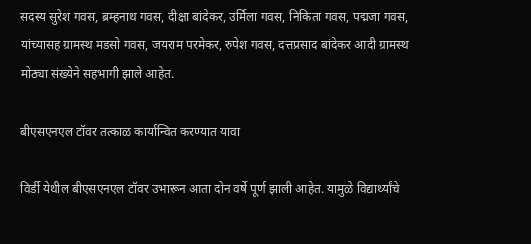सदस्य सुरेश गवस, ब्रम्हनाथ गवस, दीक्षा बांदेकर, उर्मिला गवस, निकिता गवस, पद्मजा गवस, यांच्यासह ग्रामस्थ मडसो गवस, जयराम परमेकर, रुपेश गवस, दत्तप्रसाद बांदेकर आदी ग्रामस्थ मोठ्या संख्येने सहभागी झाले आहेत.

बीएसएनएल टॉवर तत्काळ कार्यान्वित करण्यात यावा

विर्डी येथील बीएसएनएल टॉवर उभारून आता दोन वर्षे पूर्ण झाली आहेत. यामुळे विद्यार्थ्यांचे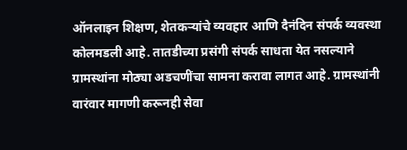ऑनलाइन शिक्षण, शेतकऱ्यांचे व्यवहार आणि दैनंदिन संपर्क व्यवस्था कोलमडली आहे. तातडीच्या प्रसंगी संपर्क साधता येत नसल्याने ग्रामस्थांना मोठ्या अडचणींचा सामना करावा लागत आहे. ग्रामस्थांनी वारंवार मागणी करूनही सेवा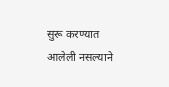सुरू करण्यात आलेली नसल्याने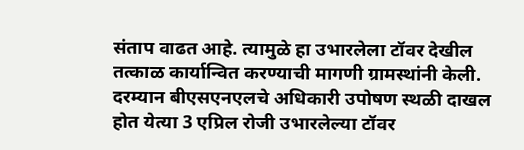संताप वाढत आहे. त्यामुळे हा उभारलेला टॉवर देखील तत्काळ कार्यान्वित करण्याची मागणी ग्रामस्थांनी केली. दरम्यान बीएसएनएलचे अधिकारी उपोषण स्थळी दाखल होत येत्या 3 एप्रिल रोजी उभारलेल्या टॉवर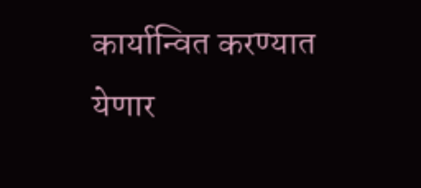कार्यान्वित करण्यात येणार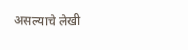असल्याचे लेखी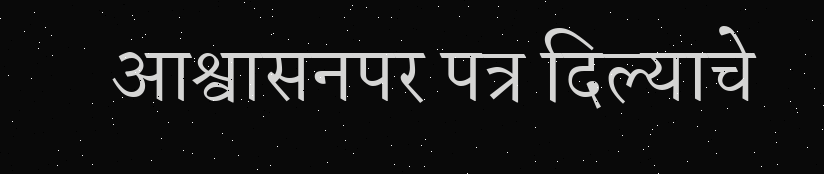आश्वासनपर पत्र दिल्याचे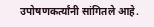उपोषणकर्त्यांनी सांगितले आहे.